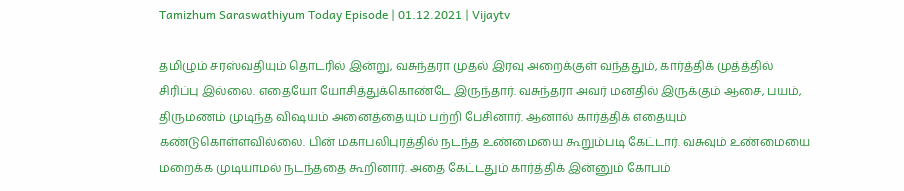Tamizhum Saraswathiyum Today Episode | 01.12.2021 | Vijaytv

தமிழும் சரஸ்வதியும் தொடரில் இன்று, வசுந்தரா முதல் இரவு அறைக்குள் வந்ததும், கார்த்திக் முத்த்தில் சிரிப்பு இல்லை. எதையோ யோசித்துக்கொண்டே இருந்தார். வசுந்தரா அவர் மனதில் இருக்கும் ஆசை, பயம், திருமணம் முடிந்த விஷயம் அனைத்தையும் பற்றி பேசினார். ஆனால் கார்த்திக் எதையும் கண்டுகொள்ளவில்லை. பின் மகாபலிபுரத்தில் நடந்த உண்மையை கூறும்படி கேட்டார். வசுவும் உண்மையை மறைக்க முடியாமல் நடந்ததை கூறினார். அதை கேட்டதும் கார்த்திக் இன்னும் கோபம்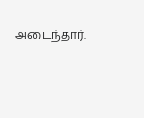அடைந்தார்.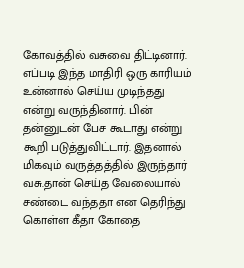கோவத்தில் வசுவை திட்டினார். எப்படி இந்த மாதிரி ஒரு காரியம் உன்னால் செய்ய முடிந்தது என்று வருந்தினார். பின் தன்னுடன் பேச கூடாது என்று கூறி படுத்துவிட்டார். இதனால் மிகவும் வருத்தத்தில் இருந்தார் வசு.தான் செய்த வேலையால் சண்டை வந்ததா என தெரிந்து கொள்ள கீதா கோதை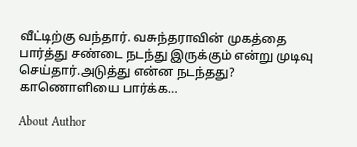வீட்டிற்கு வந்தார். வசுந்தராவின் முகத்தை பார்த்து சண்டை நடந்து இருக்கும் என்று முடிவு செய்தார்.அடுத்து என்ன நடந்தது? காணொளியை பார்க்க…

About Author